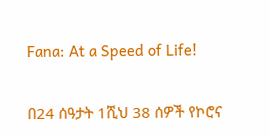Fana: At a Speed of Life!

በ24 ሰዓታት 1ሺህ 38 ሰዎች የኮሮና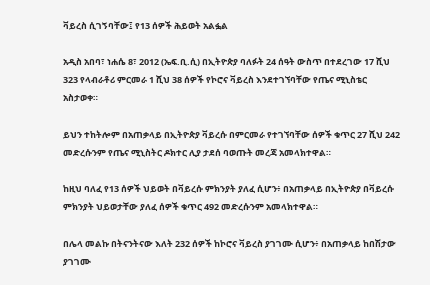ቫይረስ ሲገኝባቸው፤ የ13 ሰዎች ሕይወት አልፏል

አዲስ አበባ፣ ነሐሴ 8፣ 2012 (ኤፍ.ቢ.ሲ) በኢትዮጵያ ባለፉት 24 ሰዓት ውስጥ በተደረገው 17 ሺህ 323 የላብራቶሪ ምርመራ 1 ሺህ 38 ሰዎች የኮሮና ቫይረስ እንደተገኘባቸው የጤና ሚኒስቴር አስታወቀ።

ይህን ተከትሎም በአጠቃላይ በኢትዮጵያ ቫይረሱ በምርመራ የተገኘባቸው ሰዎች ቁጥር 27 ሺህ 242 መድረሱንም የጤና ሚኒስትር ዶክተር ሊያ ታደሰ ባወጡት መረጃ አመላክተዋል።

ከዚህ ባለፈ የ13 ሰዎች ህይወት በቫይረሱ ምክንያት ያለፈ ሲሆን፥ በአጠቃላይ በኢትዮጵያ በቫይረሱ ምክንያት ህይወታቸው ያለፈ ሰዎች ቁጥር 492 መድረሱንም አመላክተዋል።

በሌላ መልኩ በትናንትናው እለት 232 ሰዎች ከኮሮና ቫይረስ ያገገሙ ሲሆን፥ በአጠቃላይ ከበሽታው ያገገሙ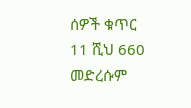ሰዎች ቁጥር 11 ሺህ 660 መድረሱም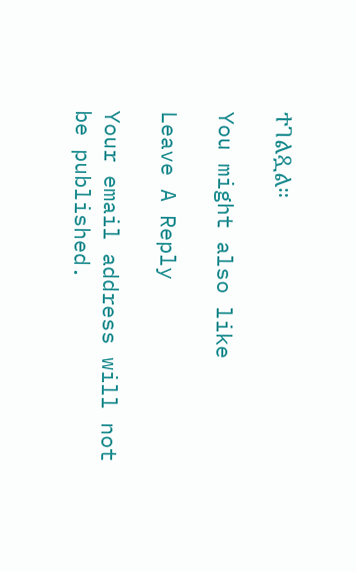ተገልጿል።

You might also like

Leave A Reply

Your email address will not be published.